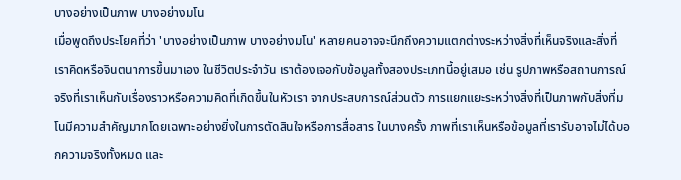บางอย่างเป็นภาพ บางอย่างมโน
เมื่อพูดถึงประโยคที่ว่า 'บางอย่างเป็นภาพ บางอย่างมโน' หลายคนอาจจะนึกถึงความแตกต่างระหว่างสิ่งที่เห็นจริงและสิ่งที่เราคิดหรือจินตนาการขึ้นมาเอง ในชีวิตประจำวัน เราต้องเจอกับข้อมูลทั้งสองประเภทนี้อยู่เสมอ เช่น รูปภาพหรือสถานการณ์จริงที่เราเห็นกับเรื่องราวหรือความคิดที่เกิดขึ้นในหัวเรา จากประสบการณ์ส่วนตัว การแยกแยะระหว่างสิ่งที่เป็นภาพกับสิ่งที่มโนมีความสำคัญมากโดยเฉพาะอย่างยิ่งในการตัดสินใจหรือการสื่อสาร ในบางครั้ง ภาพที่เราเห็นหรือข้อมูลที่เรารับอาจไม่ได้บอกความจริงทั้งหมด และ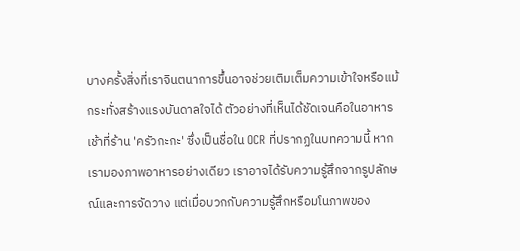บางครั้งสิ่งที่เราจินตนาการขึ้นอาจช่วยเติมเต็มความเข้าใจหรือแม้กระทั่งสร้างแรงบันดาลใจได้ ตัวอย่างที่เห็นได้ชัดเจนคือในอาหารเช้าที่ร้าน 'ครัวกะกะ' ซึ่งเป็นชื่อใน OCR ที่ปรากฏในบทความนี้ หากเรามองภาพอาหารอย่างเดียว เราอาจได้รับความรู้สึกจากรูปลักษณ์และการจัดวาง แต่เมื่อบวกกับความรู้สึกหรือมโนภาพของ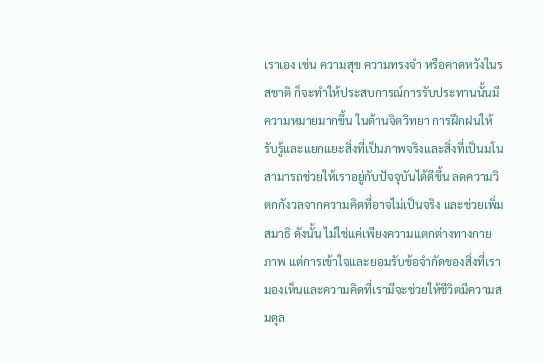เราเอง เช่น ความสุข ความทรงจำ หรือคาดหวังในรสชาติ ก็จะทำให้ประสบการณ์การรับประทานนั้นมีความหมายมากขึ้น ในด้านจิตวิทยา การฝึกฝนให้รับรู้และแยกแยะสิ่งที่เป็นภาพจริงและสิ่งที่เป็นมโนสามารถช่วยให้เราอยู่กับปัจจุบันได้ดีขึ้น ลดความวิตกกังวลจากความคิดที่อาจไม่เป็นจริง และช่วยเพิ่มสมาธิ ดังนั้น ไม่ใช่แค่เพียงความแตกต่างทางกายภาพ แต่การเข้าใจและยอมรับข้อจำกัดของสิ่งที่เรามองเห็นและความคิดที่เรามีจะช่วยให้ชีวิตมีความสมดุล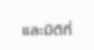และมิติที่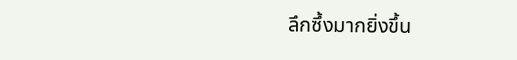ลึกซึ้งมากยิ่งขึ้น